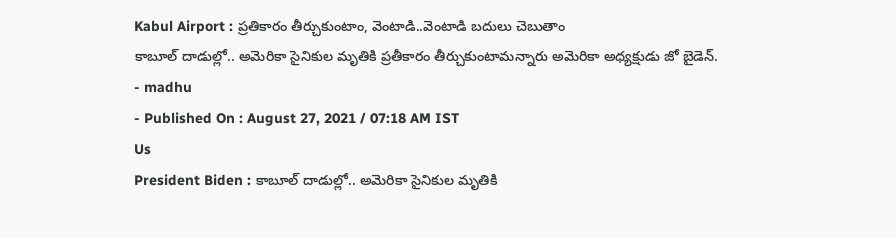Kabul Airport : ప్రతికారం తీర్చుకుంటాం, వెంటాడి..వెంటాడి బదులు చెబుతాం
కాబూల్ దాడుల్లో.. అమెరికా సైనికుల మృతికి ప్రతీకారం తీర్చుకుంటామన్నారు అమెరికా అధ్యక్షుడు జో బైడెన్.
- madhu
- Published On : August 27, 2021 / 07:18 AM IST
Us
President Biden : కాబూల్ దాడుల్లో.. అమెరికా సైనికుల మృతికి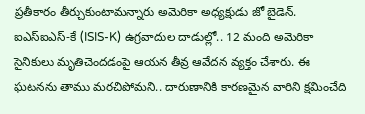ప్రతీకారం తీర్చుకుంటామన్నారు అమెరికా అధ్యక్షుడు జో బైడెన్. ఐఎస్ఐఎస్-కే (ISIS-K) ఉగ్రవాదుల దాడుల్లో.. 12 మంది అమెరికా సైనికులు మృతిచెందడంపై ఆయన తీవ్ర ఆవేదన వ్యక్తం చేశారు. ఈ ఘటనను తాము మరచిపోమని.. దారుణానికి కారణమైన వారిని క్షమించేది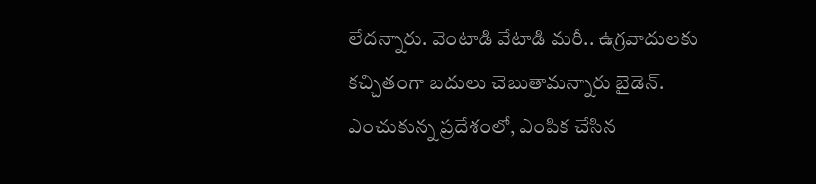లేదన్నారు. వెంటాడి వేటాడి మరీ.. ఉగ్రవాదులకు కచ్చితంగా బదులు చెబుతామన్నారు బైడెన్. ఎంచుకున్న ప్రదేశంలో, ఎంపిక చేసిన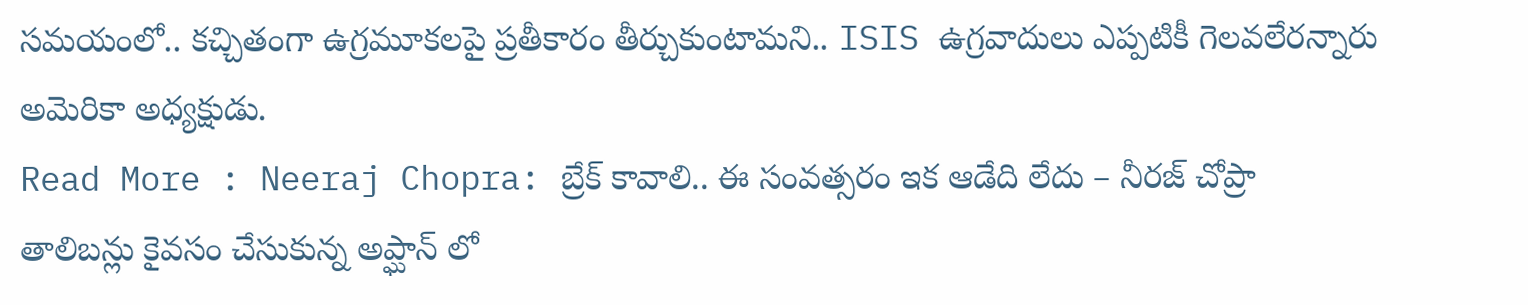సమయంలో.. కచ్చితంగా ఉగ్రమూకలపై ప్రతీకారం తీర్చుకుంటామని.. ISIS ఉగ్రవాదులు ఎప్పటికీ గెలవలేరన్నారు అమెరికా అధ్యక్షుడు.
Read More : Neeraj Chopra: బ్రేక్ కావాలి.. ఈ సంవత్సరం ఇక ఆడేది లేదు – నీరజ్ చోప్రా
తాలిబన్లు కైవసం చేసుకున్న అప్ఘాన్ లో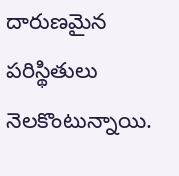దారుణమైన పరిస్థితులు నెలకొంటున్నాయి.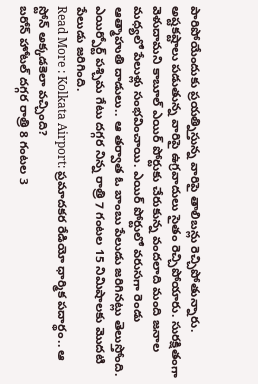పారిపోయేందుకు ప్రయత్నిస్తున్న వారిపై తాలిబన్లు రెచ్చిపోతున్నారు. అష్టకష్టాలు పడుతున్న వారిపై ఉగ్రవాదులు సైతం రెచ్చిపోయారు. సురక్షితంగా వెళుదామని కాబూల్ ఎయిర్ పోర్టుకు చేరుకున్న వందలాది మంది జనాల మధ్యలో పేలుళ్లు సంభవించాయి. ఎయిర్ పోర్టులో వరుసగా రెండు ఆత్మాహుతి దాడులు.. ఆ తర్వాత ఓ బాంబు పేలుడు జరిగినట్లు తెలుస్తోంది. ఎయిర్పోర్ట్ పశ్చిమ గేటు దగ్గర నిన్న రాత్రి 7 గంటల 15 నిమిషాలకు మొదటి పేలుడు జరిగింది.
Read More : Kolkata Airport: ప్రమాదకర రేడియో ధార్మిక పదార్థం.. ఆ స్టోన్ అక్కడకెలా వచ్చింది?
బరోన్ హోటల్ దగ్గర రాత్రి 8 గంటల 3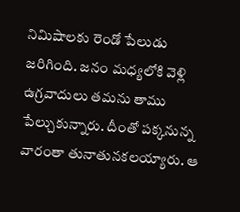నిమిషాలకు రెండో పేలుడు జరిగింది. జనం మధ్యలోకి వెళ్లి ఉగ్రవాదులు తమను తాము పేల్చుకున్నారు. దీంతో పక్కనున్న వారంతా తునాతునకలయ్యారు. ఆ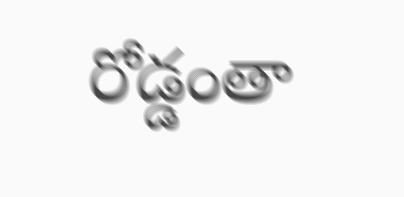రోడ్డంతా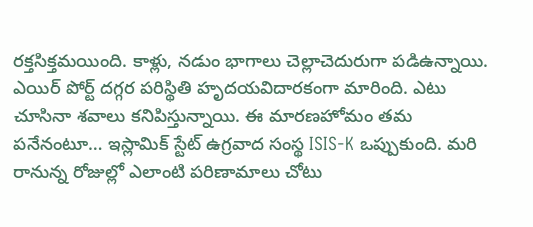రక్తసిక్తమయింది. కాళ్లు, నడుం భాగాలు చెల్లాచెదురుగా పడిఉన్నాయి. ఎయిర్ పోర్ట్ దగ్గర పరిస్థితి హృదయవిదారకంగా మారింది. ఎటు చూసినా శవాలు కనిపిస్తున్నాయి. ఈ మారణహోమం తమ పనేనంటూ… ఇస్లామిక్ స్టేట్ ఉగ్రవాద సంస్థ ISIS-K ఒప్పుకుంది. మరి రానున్న రోజుల్లో ఎలాంటి పరిణామాలు చోటు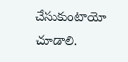చేసుకుంటాయో చూడాలి.